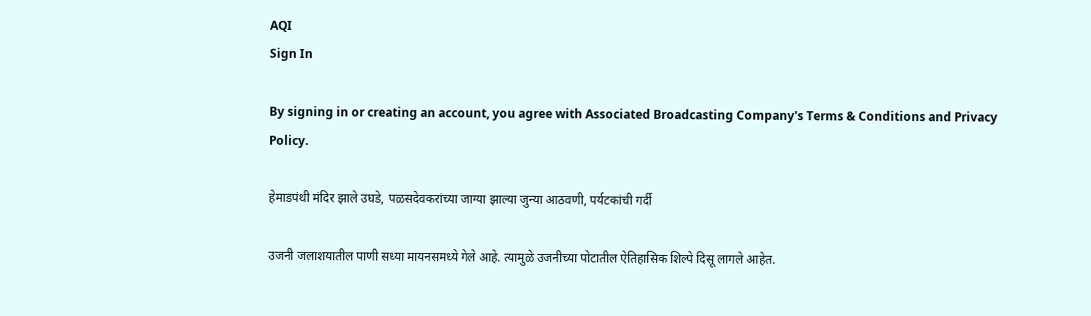AQI
Sign In

By signing in or creating an account, you agree with Associated Broadcasting Company's Terms & Conditions and Privacy Policy.

हेमाडपंथी मंदिर झाले उघडे, पळसदेवकरांच्या जाग्या झाल्या जुन्या आठवणी, पर्यटकांची गर्दी

उजनी जलाशयातील पाणी सध्या मायनसमध्ये गेले आहे. त्यामुळे उजनीच्या पोटातील ऐतिहासिक शिल्पे दिसू लागले आहेत.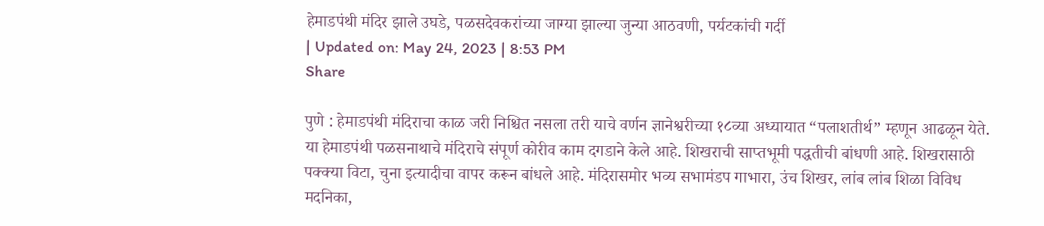हेमाडपंथी मंदिर झाले उघडे, पळसदेवकरांच्या जाग्या झाल्या जुन्या आठवणी, पर्यटकांची गर्दी
| Updated on: May 24, 2023 | 8:53 PM
Share

पुणे : हेमाडपंथी मंदिराचा काळ जरी निश्चित नसला तरी याचे वर्णन ज्ञानेश्वरीच्या १८व्या अध्यायात “पलाशतीर्थ” म्हणून आढळून येते. या हेमाडपंथी पळसनाथाचे मंदिराचे संपूर्ण कोरीव काम दगडाने केले आहे. शिखराची साप्तभूमी पद्धतीची बांधणी आहे. शिखरासाठी पक्क्या विटा, चुना इत्यादीचा वापर करून बांधले आहे. मंदिरासमोर भव्य सभामंडप गाभारा, उंच शिखर, लांब लांब शिळा विविध मदनिका,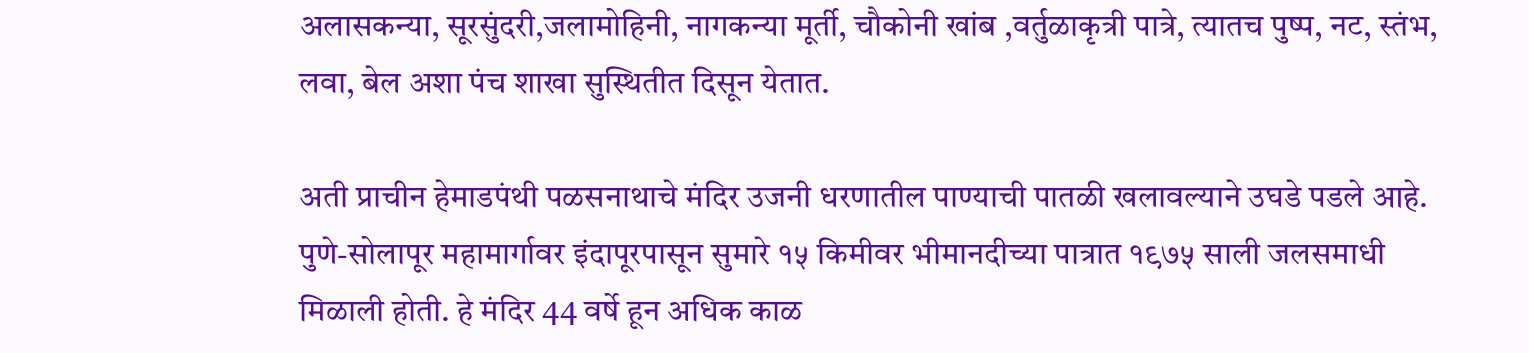अलासकन्या, सूरसुंदरी,जलामोहिनी, नागकन्या मूर्ती, चौकोनी खांब ,वर्तुळाकृत्री पात्रे, त्यातच पुष्प, नट, स्तंभ, लवा, बेल अशा पंच शाखा सुस्थितीत दिसून येतात.

अती प्राचीन हेमाडपंथी पळसनाथाचे मंदिर उजनी धरणातील पाण्याची पातळी खलावल्याने उघडे पडले आहे. पुणे-सोलापूर महामार्गावर इंदापूरपासून सुमारे १५ किमीवर भीमानदीच्या पात्रात १९७५ साली जलसमाधी मिळाली होती. हे मंदिर 44 वर्षे हून अधिक काळ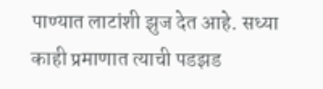पाण्यात लाटांशी झुज देत आहे. सध्या काही प्रमाणात त्याची पडझड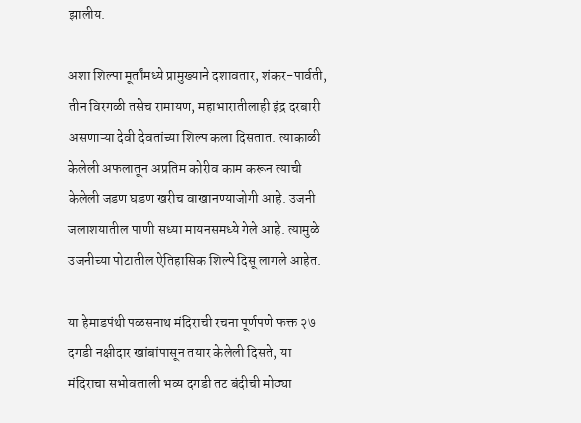झालीय.

अशा शिल्पा मूर्तांमध्ये प्रामुख्याने दशावतार, शंकर-पार्वती, तीन विरगळी तसेच रामायण, महाभारातीलाही इंद्र दरबारी असणाऱ्या देवी देवतांच्या शिल्प कला दिसतात. त्याकाळी केलेली अफलातून अप्रतिम कोरीव काम करून त्याची केलेली जडण घडण खरीच वाखानण्याजोगी आहे. उजनी जलाशयातील पाणी सध्या मायनसमध्ये गेले आहे. त्यामुळे उजनीच्या पोटातील ऐतिहासिक शिल्पे दिसू लागले आहेत.

या हेमाडपंथी पळसनाथ मंदिराची रचना पूर्णपणे फक्त २७ दगडी नक्षीदार खांबांपासून तयार केलेली दिसते, या मंदिराचा सभोवताली भव्य दगडी तट बंदीची मोठ्या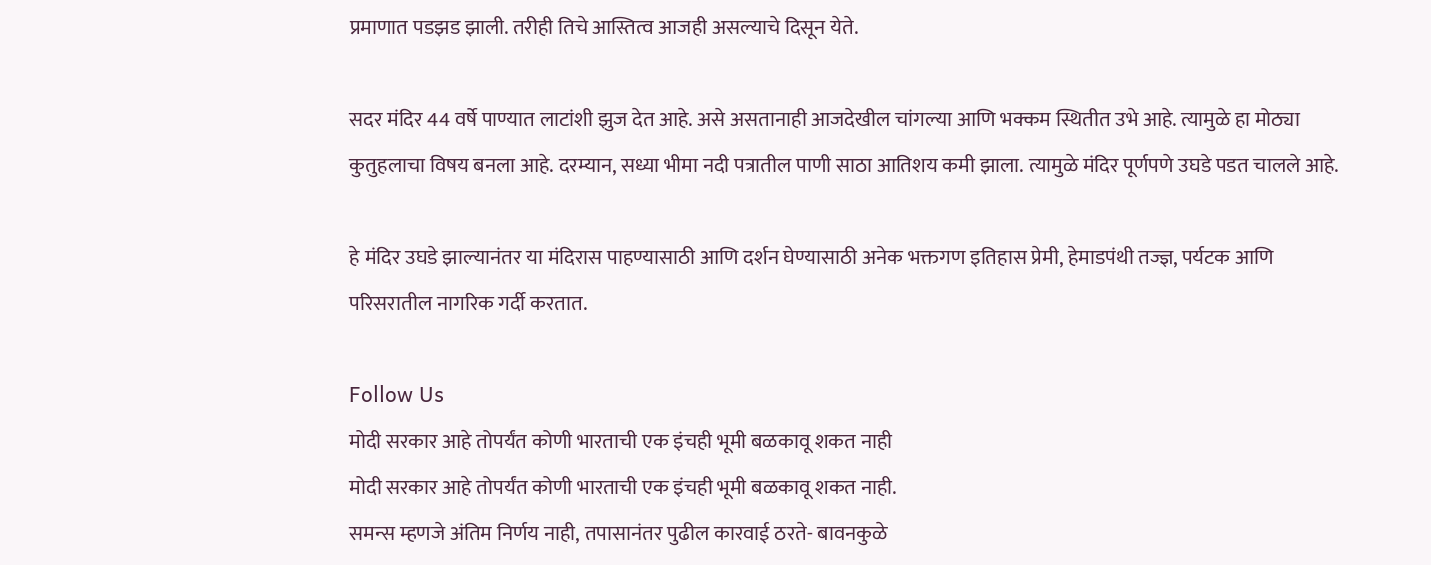प्रमाणात पडझड झाली. तरीही तिचे आस्तित्व आजही असल्याचे दिसून येते.

सदर मंदिर 44 वर्षे पाण्यात लाटांशी झुज देत आहे. असे असतानाही आजदेखील चांगल्या आणि भक्कम स्थितीत उभे आहे. त्यामुळे हा मोठ्या कुतुहलाचा विषय बनला आहे. दरम्यान, सध्या भीमा नदी पत्रातील पाणी साठा आतिशय कमी झाला. त्यामुळे मंदिर पूर्णपणे उघडे पडत चालले आहे.

हे मंदिर उघडे झाल्यानंतर या मंदिरास पाहण्यासाठी आणि दर्शन घेण्यासाठी अनेक भक्तगण इतिहास प्रेमी, हेमाडपंथी तज्ज्ञ, पर्यटक आणि परिसरातील नागरिक गर्दी करतात.

Follow Us
मोदी सरकार आहे तोपर्यंत कोणी भारताची एक इंचही भूमी बळकावू शकत नाही
मोदी सरकार आहे तोपर्यंत कोणी भारताची एक इंचही भूमी बळकावू शकत नाही.
समन्स म्हणजे अंतिम निर्णय नाही, तपासानंतर पुढील कारवाई ठरते- बावनकुळे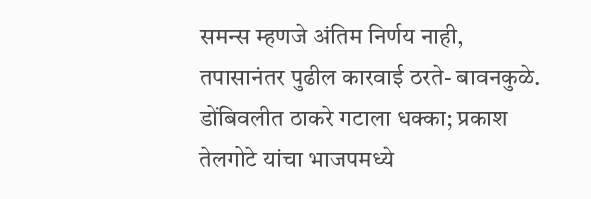समन्स म्हणजे अंतिम निर्णय नाही, तपासानंतर पुढील कारवाई ठरते- बावनकुळे.
डोंबिवलीत ठाकरे गटाला धक्का; प्रकाश तेलगोटे यांचा भाजपमध्ये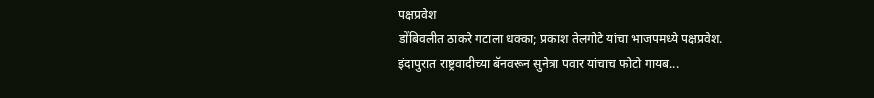पक्षप्रवेश
डोंबिवलीत ठाकरे गटाला धक्का; प्रकाश तेलगोटे यांचा भाजपमध्ये पक्षप्रवेश.
इंदापुरात राष्ट्रवादीच्या बॅनवरून सुनेत्रा पवार यांचाच फोटो गायब...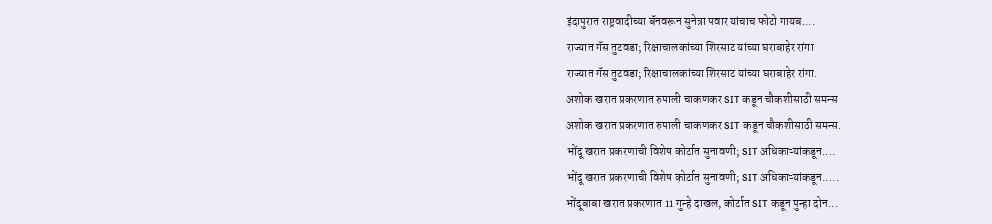इंदापुरात राष्ट्रवादीच्या बॅनवरून सुनेत्रा पवार यांचाच फोटो गायब....
राज्यात गॅस तुटवडा; रिक्षाचालकांच्या शिरसाट यांच्या घराबाहेर रांगा
राज्यात गॅस तुटवडा; रिक्षाचालकांच्या शिरसाट यांच्या घराबाहेर रांगा.
अशोक खरात प्रकरणात रुपाली चाकणकर SIT कडून चौकशीसाठी समन्स
अशोक खरात प्रकरणात रुपाली चाकणकर SIT कडून चौकशीसाठी समन्स.
भोंदू खरात प्रकरणाची विशेष कोर्टात सुनावणी; SIT अधिकाऱ्यांकडून....
भोंदू खरात प्रकरणाची विशेष कोर्टात सुनावणी; SIT अधिकाऱ्यांकडून.....
भोंदूबाबा खरात प्रकरणात 11 गुन्हे दाखल, कोर्टात SIT कडून पुन्हा दोन...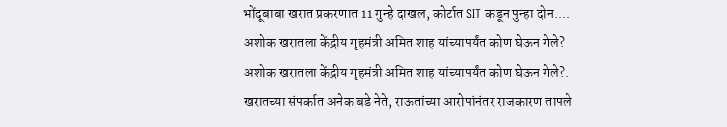भोंदूबाबा खरात प्रकरणात 11 गुन्हे दाखल, कोर्टात SIT कडून पुन्हा दोन....
अशोक खरातला केंद्रीय गृहमंत्री अमित शाह यांच्यापर्यंत कोण घेऊन गेले?
अशोक खरातला केंद्रीय गृहमंत्री अमित शाह यांच्यापर्यंत कोण घेऊन गेले?.
खरातच्या संपर्कात अनेक बडे नेते, राऊतांच्या आरोपांनंतर राजकारण तापले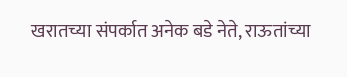खरातच्या संपर्कात अनेक बडे नेते, राऊतांच्या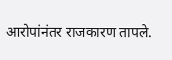आरोपांनंतर राजकारण तापले.